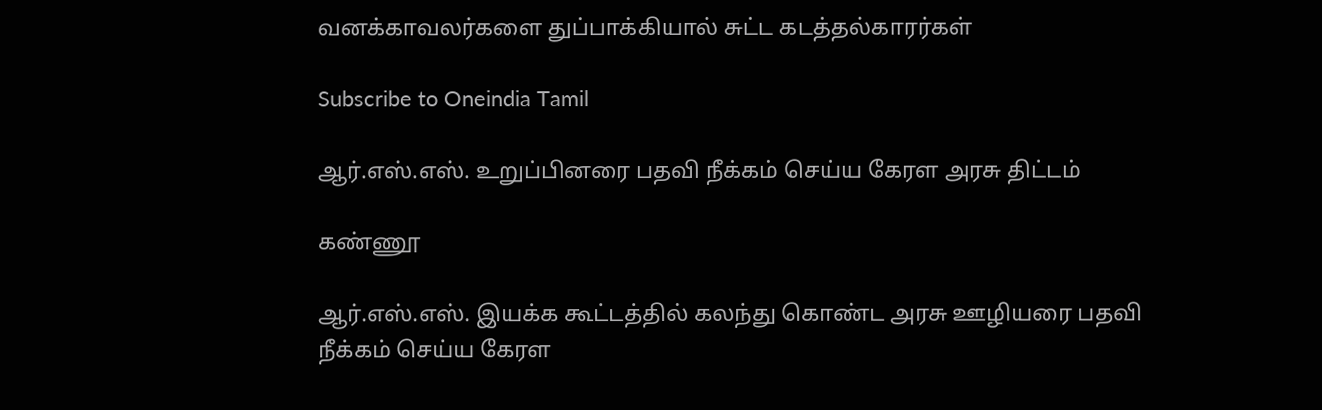வனக்காவலர்களை துப்பாக்கியால் சுட்ட கடத்தல்காரர்கள்

Subscribe to Oneindia Tamil

ஆர்.எஸ்.எஸ். உறுப்பினரை பதவி நீக்கம் செய்ய கேரள அரசு திட்டம்

கண்ணூ

ஆர்.எஸ்.எஸ். இயக்க கூட்டத்தில் கலந்து கொண்ட அரசு ஊழியரை பதவி நீக்கம் செய்ய கேரள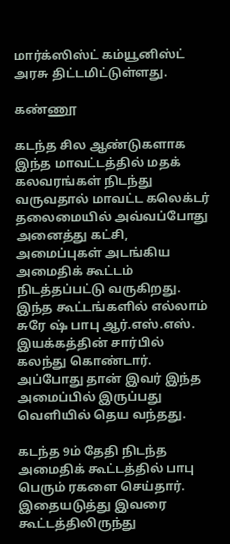மார்க்ஸிஸ்ட் கம்யூனிஸ்ட் அரசு திட்டமிட்டுள்ளது.

கண்ணூ

கடந்த சில ஆண்டுகளாக இந்த மாவட்டத்தில் மதக் கலவரங்கள் நிடந்து வருவதால் மாவட்ட கலெக்டர் தலைமையில் அவ்வப்போது அனைத்து கட்சி, அமைப்புகள் அடங்கிய அமைதிக் கூட்டம் நிடத்தப்பட்டு வருகிறது. இந்த கூட்டங்களில் எல்லாம் சுரே ஷ் பாபு ஆர்.எஸ்.எஸ். இயக்கத்தின் சார்பில் கலந்து கொண்டார். அப்போது தான் இவர் இந்த அமைப்பில் இருப்பது வெளியில் தெய வந்தது.

கடந்த 9ம் தேதி நிடந்த அமைதிக் கூட்டத்தில் பாபு பெரும் ரகளை செய்தார். இதையடுத்து இவரை கூட்டத்திலிருந்து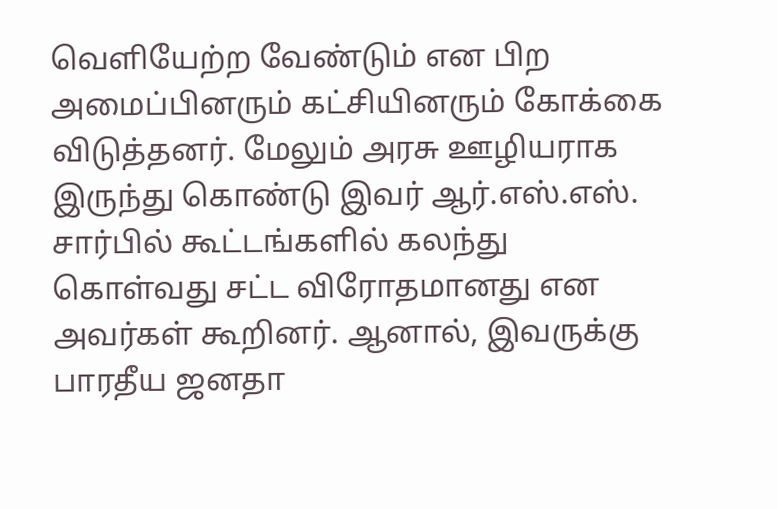வெளியேற்ற வேண்டும் என பிற அமைப்பினரும் கட்சியினரும் கோக்கை விடுத்தனர். மேலும் அரசு ஊழியராக இருந்து கொண்டு இவர் ஆர்.எஸ்.எஸ். சார்பில் கூட்டங்களில் கலந்து கொள்வது சட்ட விரோதமானது என அவர்கள் கூறினர். ஆனால், இவருக்கு பாரதீய ஜனதா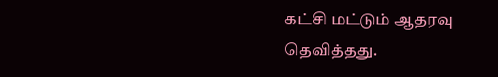கட்சி மட்டும் ஆதரவு தெவித்தது.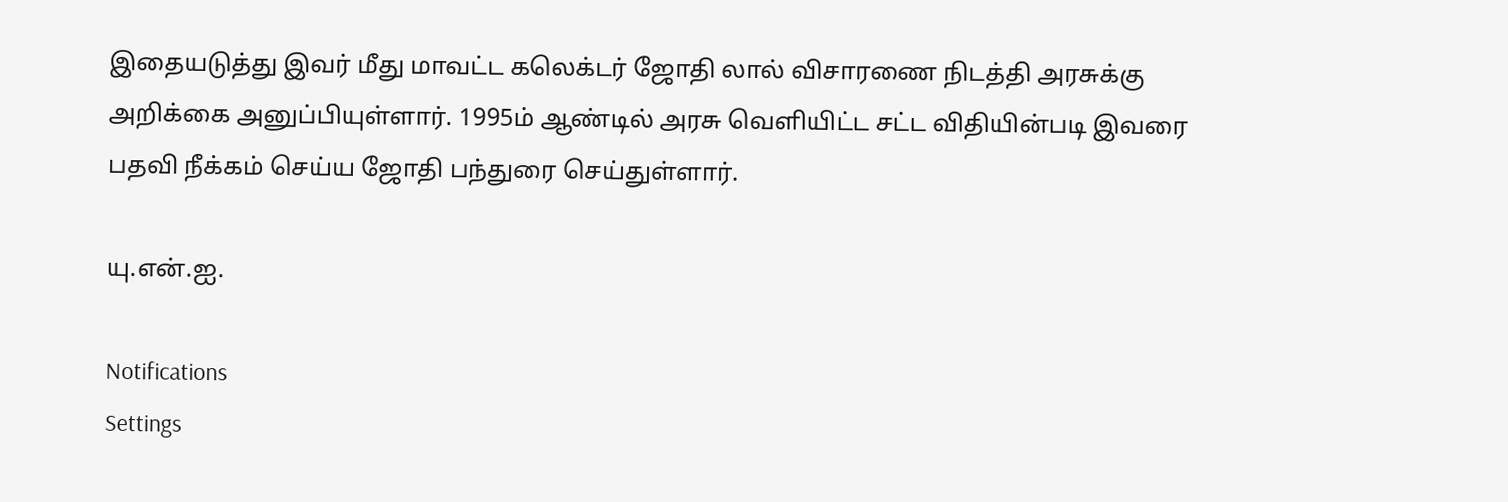இதையடுத்து இவர் மீது மாவட்ட கலெக்டர் ஜோதி லால் விசாரணை நிடத்தி அரசுக்கு அறிக்கை அனுப்பியுள்ளார். 1995ம் ஆண்டில் அரசு வெளியிட்ட சட்ட விதியின்படி இவரை பதவி நீக்கம் செய்ய ஜோதி பந்துரை செய்துள்ளார்.

யு.என்.ஐ.

Notifications
Settings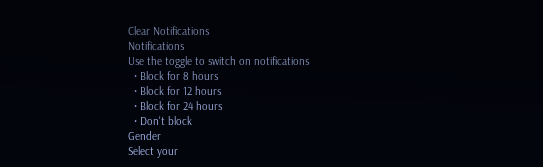Clear Notifications
Notifications
Use the toggle to switch on notifications
  • Block for 8 hours
  • Block for 12 hours
  • Block for 24 hours
  • Don't block
Gender
Select your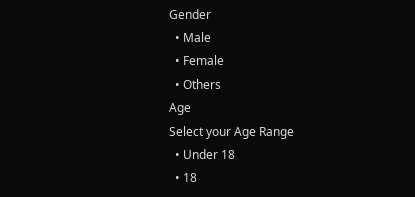Gender
  • Male
  • Female
  • Others
Age
Select your Age Range
  • Under 18
  • 18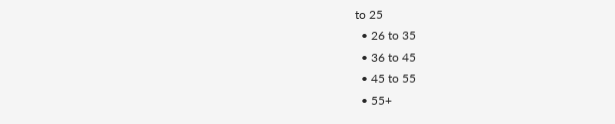to 25
  • 26 to 35
  • 36 to 45
  • 45 to 55
  • 55+